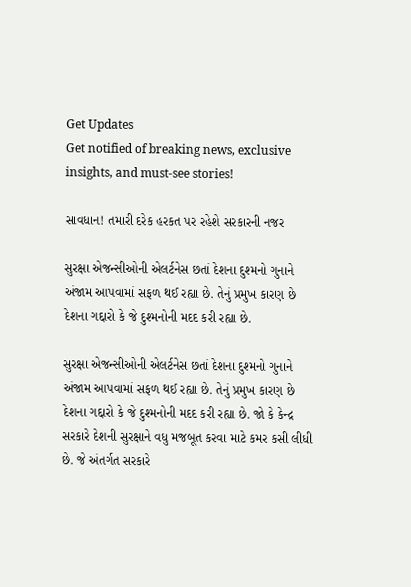Get Updates
Get notified of breaking news, exclusive insights, and must-see stories!

સાવધાન! તમારી દરેક હરકત પર રહેશે સરકારની નજર

સુરક્ષા એજન્સીઓની એલર્ટનેસ છતાં દેશના દુશ્મનો ગુનાને અંજામ આપવામાં સફળ થઈ રહ્યા છે. તેનું પ્રમુખ કારણ છે દેશના ગદ્દારો કે જે દુશ્મનોની મદદ કરી રહ્યા છે.

સુરક્ષા એજન્સીઓની એલર્ટનેસ છતાં દેશના દુશ્મનો ગુનાને અંજામ આપવામાં સફળ થઈ રહ્યા છે. તેનું પ્રમુખ કારણ છે દેશના ગદ્દારો કે જે દુશ્મનોની મદદ કરી રહ્યા છે. જો કે કેન્દ્ર સરકારે દેશની સુરક્ષાને વધુ મજબૂત કરવા માટે કમર કસી લીધી છે. જે અંતર્ગત સરકારે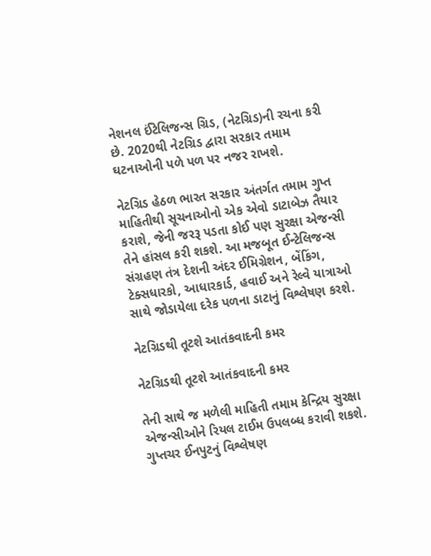નેશનલ ઈંટેલિજન્સ ગ્રિડ, (નેટગ્રિડ)ની રચના કરી છે. 2020થી નેટગ્રિડ દ્વારા સરકાર તમામ ઘટનાઓની પળે પળ પર નજર રાખશે.

નેટગ્રિડ હેઠળ ભારત સરકાર અંતર્ગત તમામ ગુપ્ત માહિતીથી સૂચનાઓનો એક એવો ડાટાબેઝ તૈયાર કરાશે, જેની જરરૂ પડતા કોઈ પણ સુરક્ષા એજન્સી તેને હાંસલ કરી શકશે. આ મજબૂત ઈન્ટેલિજન્સ સંગ્રહણ તંત્ર દેશની અંદર ઈમિગ્રેશન, બેંકિંગ, ટેક્સધારકો, આધારકાર્ડ, હવાઈ અને રેલ્વે યાત્રાઓ સાથે જોડાયેલા દરેક પળના ડાટાનું વિશ્લેષણ કરશે.

નેટગ્રિડથી તૂટશે આતંકવાદની કમર

નેટગ્રિડથી તૂટશે આતંકવાદની કમર

તેની સાથે જ મળેલી માહિતી તમામ કેન્દ્રિય સુરક્ષા એજન્સીઓને રિયલ ટાઈમ ઉપલબ્ધ કરાવી શકશે. ગુપ્તચર ઈનપુટનું વિશ્લેષણ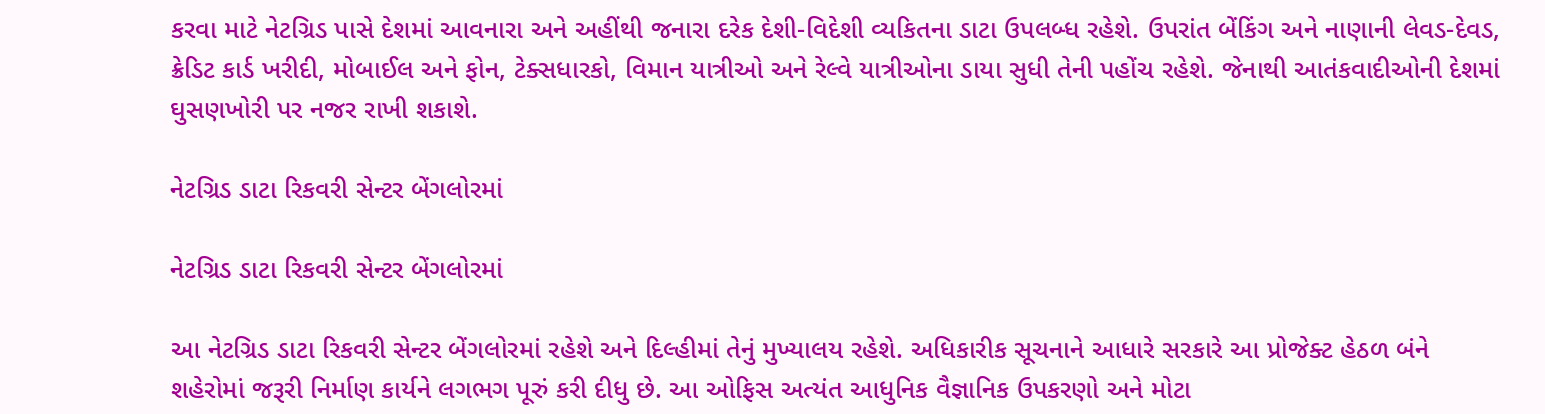કરવા માટે નેટગ્રિડ પાસે દેશમાં આવનારા અને અહીંથી જનારા દરેક દેશી-વિદેશી વ્યકિતના ડાટા ઉપલબ્ધ રહેશે. ઉપરાંત બેંકિંગ અને નાણાની લેવડ-દેવડ, ક્રેડિટ કાર્ડ ખરીદી, મોબાઈલ અને ફોન, ટેક્સધારકો, વિમાન યાત્રીઓ અને રેલ્વે યાત્રીઓના ડાયા સુધી તેની પહોંચ રહેશે. જેનાથી આતંકવાદીઓની દેશમાં ઘુસણખોરી પર નજર રાખી શકાશે.

નેટગ્રિડ ડાટા રિકવરી સેન્ટર બેંગલોરમાં

નેટગ્રિડ ડાટા રિકવરી સેન્ટર બેંગલોરમાં

આ નેટગ્રિડ ડાટા રિકવરી સેન્ટર બેંગલોરમાં રહેશે અને દિલ્હીમાં તેનું મુખ્યાલય રહેશે. અધિકારીક સૂચનાને આધારે સરકારે આ પ્રોજેક્ટ હેઠળ બંને શહેરોમાં જરૂરી નિર્માણ કાર્યને લગભગ પૂરું કરી દીધુ છે. આ ઓફિસ અત્યંત આધુનિક વૈજ્ઞાનિક ઉપકરણો અને મોટા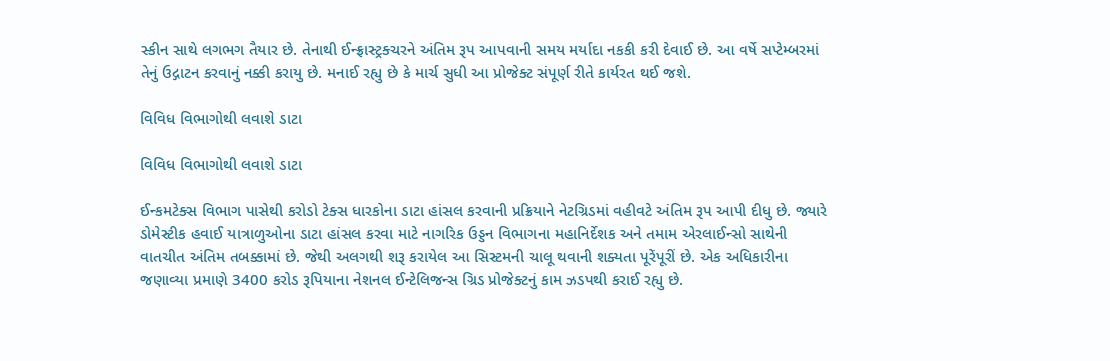સ્કીન સાથે લગભગ તૈયાર છે. તેનાથી ઈન્ફ્રાસ્ટ્રક્ચરને અંતિમ રૂપ આપવાની સમય મર્યાદા નકકી કરી દેવાઈ છે. આ વર્ષે સપ્ટેમ્બરમાં તેનું ઉદ્ગાટન કરવાનું નક્કી કરાયુ છે. મનાઈ રહ્યુ છે કે માર્ચ સુધી આ પ્રોજેક્ટ સંપૂર્ણ રીતે કાર્યરત થઈ જશે.

વિવિધ વિભાગોથી લવાશે ડાટા

વિવિધ વિભાગોથી લવાશે ડાટા

ઈન્કમટેક્સ વિભાગ પાસેથી કરોડો ટેક્સ ધારકોના ડાટા હાંસલ કરવાની પ્રક્રિયાને નેટગ્રિડમાં વહીવટે અંતિમ રૂપ આપી દીધુ છે. જ્યારે ડોમેસ્ટીક હવાઈ યાત્રાળુઓના ડાટા હાંસલ કરવા માટે નાગરિક ઉડ્ડન વિભાગના મહાનિર્દેશક અને તમામ એરલાઈન્સો સાથેની વાતચીત અંતિમ તબક્કામાં છે. જેથી અલગથી શરૂ કરાયેલ આ સિસ્ટમની ચાલૂ થવાની શક્યતા પૂરેંપૂરીં છે. એક અધિકારીના જણાવ્યા પ્રમાણે 3400 કરોડ રૂપિયાના નેશનલ ઈન્ટેલિજન્સ ગ્રિડ પ્રોજેક્ટનું કામ ઝડપથી કરાઈ રહ્યુ છે.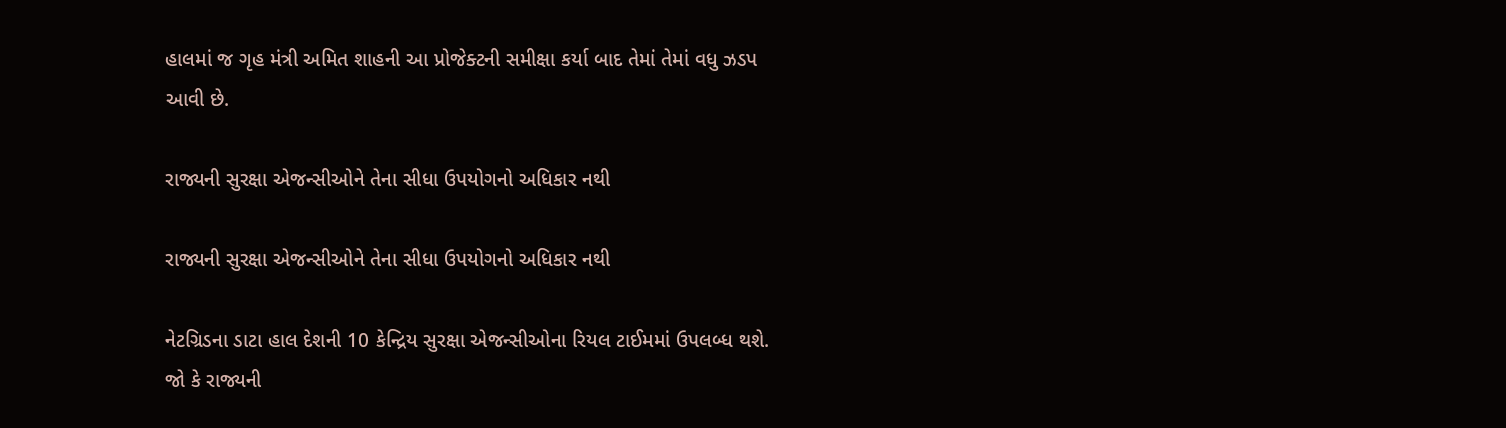હાલમાં જ ગૃહ મંત્રી અમિત શાહની આ પ્રોજેક્ટની સમીક્ષા કર્યા બાદ તેમાં તેમાં વધુ ઝડપ આવી છે.

રાજ્યની સુરક્ષા એજન્સીઓને તેના સીધા ઉપયોગનો અધિકાર નથી

રાજ્યની સુરક્ષા એજન્સીઓને તેના સીધા ઉપયોગનો અધિકાર નથી

નેટગ્રિડના ડાટા હાલ દેશની 10 કેન્દ્રિય સુરક્ષા એજન્સીઓના રિયલ ટાઈમમાં ઉપલબ્ધ થશે. જો કે રાજ્યની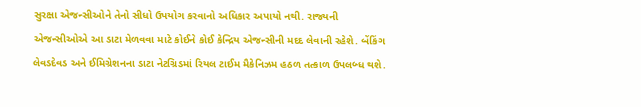સુરક્ષા એજન્સીઓને તેનો સીધો ઉપયોગ કરવાનો અધિકાર અપાયો નથી. રાજ્યની એજન્સીઓએ આ ડાટા મેળવવા માટે કોઈને કોઈ કેન્દ્રિય એજન્સીની મદદ લેવાની રહેશે. બેંકિંગ લેવડદેવડ અને ઈમિગ્રેશનના ડાટા નેટગ્રિડમાં રિયલ ટાઈમ મૈકેનિઝમ હઠળ તત્કાળ ઉપલબ્ધ થશે.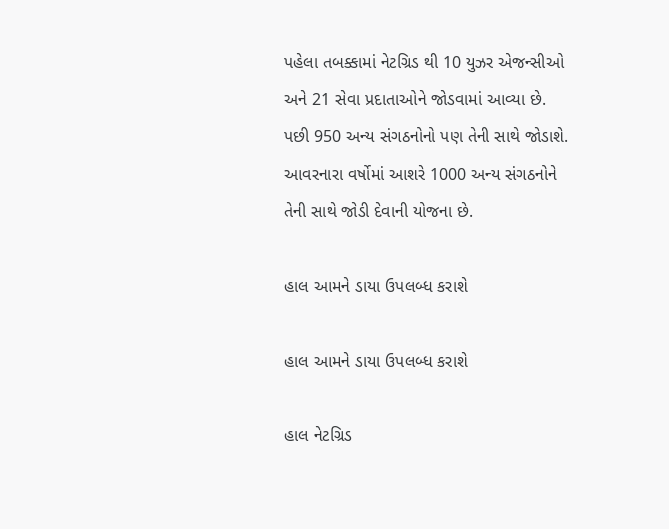પહેલા તબક્કામાં નેટગ્રિડ થી 10 યુઝર એજન્સીઓ અને 21 સેવા પ્રદાતાઓને જોડવામાં આવ્યા છે. પછી 950 અન્ય સંગઠનોનો પણ તેની સાથે જોડાશે. આવરનારા વર્ષોમાં આશરે 1000 અન્ય સંગઠનોને તેની સાથે જોડી દેવાની યોજના છે.

હાલ આમને ડાયા ઉપલબ્ધ કરાશે

હાલ આમને ડાયા ઉપલબ્ધ કરાશે

હાલ નેટગ્રિડ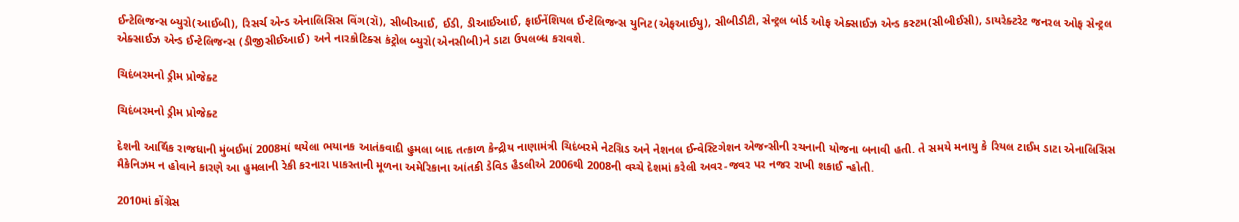ઈન્ટેલિજન્સ બ્યુરો(આઈબી), રિસર્ચ એન્ડ એનાલિસિસ વિંગ(રૉ), સીબીઆઈ, ઈડી, ડીઆઈઆઈ, ફાઈનેંશિયલ ઈન્ટેલિજન્સ યુનિટ(એફઆઈયુ), સીબીડીટી, સેન્ટ્રલ બોર્ડ ઓફ એક્સાઈઝ એન્ડ કસ્ટમ(સીબીઈસી), ડાયરેક્ટરેટ જનરલ ઓફ સેન્ટ્રલ એક્સાઈઝ એન્ડ ઈન્ટેલિજન્સ (ડીજીસીઈઆઈ) અને નારકોટિક્સ કંટ્રોલ બ્યુરો(એનસીબી)ને ડાટા ઉપલબ્ધ કરાવશે.

ચિદંબરમનો ડ્રીમ પ્રોજેક્ટ

ચિદંબરમનો ડ્રીમ પ્રોજેક્ટ

દેશની આર્થિક રાજધાની મુંબઈમાં 2008માં થયેલા ભયાનક આતંકવાદી હુમલા બાદ તત્કાળ કેન્દ્રીય નાણામંત્રી ચિદંબરમે નેટગ્રિડ અને નેશનલ ઈન્વેસ્ટિગેશન એજન્સીની રચનાની યોજના બનાવી હતી. તે સમયે મનાયુ કે રિયલ ટાઈમ ડાટા એનાલિસિસ મૈકેનિઝમ ન હોવાને કારણે આ હુમલાની રેકી કરનારા પાકસ્તાની મૂળના અમેરિકાના આંતકી ડેવિડ હૈડલીએ 2006થી 2008ની વચ્ચે દેશમાં કરેલી અવર-જવર પર નજર રાખી શકાઈ ન્હોતી.

2010માં કોંગ્રેસ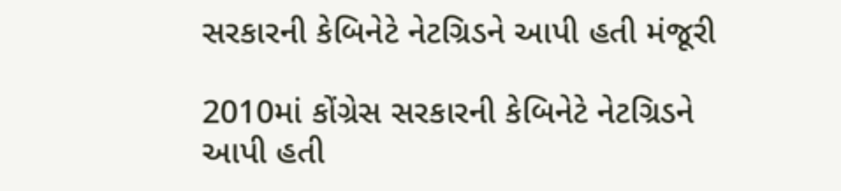સરકારની કેબિનેટે નેટગ્રિડને આપી હતી મંજૂરી

2010માં કોંગ્રેસ સરકારની કેબિનેટે નેટગ્રિડને આપી હતી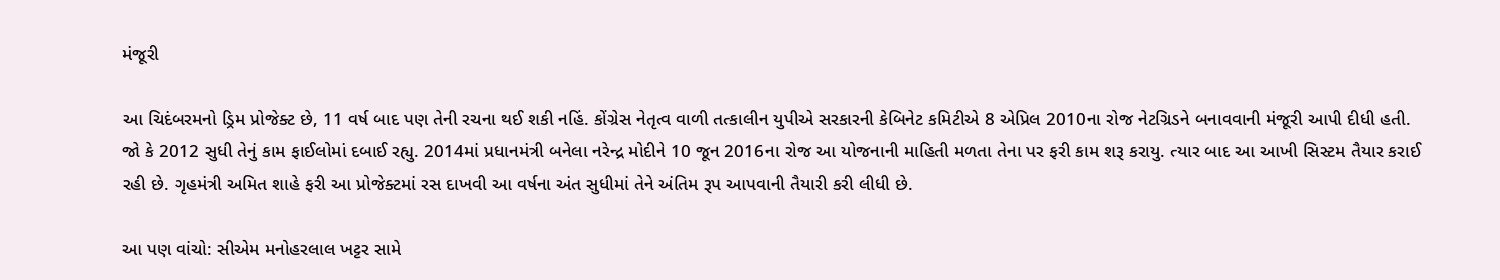મંજૂરી

આ ચિદંબરમનો ડ્રિમ પ્રોજેક્ટ છે, 11 વર્ષ બાદ પણ તેની રચના થઈ શકી નહિં. કોંગ્રેસ નેતૃત્વ વાળી તત્કાલીન યુપીએ સરકારની કેબિનેટ કમિટીએ 8 એપ્રિલ 2010ના રોજ નેટગ્રિડને બનાવવાની મંજૂરી આપી દીધી હતી. જો કે 2012 સુધી તેનું કામ ફાઈલોમાં દબાઈ રહ્યુ. 2014માં પ્રધાનમંત્રી બનેલા નરેન્દ્ર મોદીને 10 જૂન 2016ના રોજ આ યોજનાની માહિતી મળતા તેના પર ફરી કામ શરૂ કરાયુ. ત્યાર બાદ આ આખી સિસ્ટમ તૈયાર કરાઈ રહી છે. ગૃહમંત્રી અમિત શાહે ફરી આ પ્રોજેક્ટમાં રસ દાખવી આ વર્ષના અંત સુધીમાં તેને અંતિમ રૂપ આપવાની તૈયારી કરી લીધી છે.

આ પણ વાંચો: સીએમ મનોહરલાલ ખટ્ટર સામે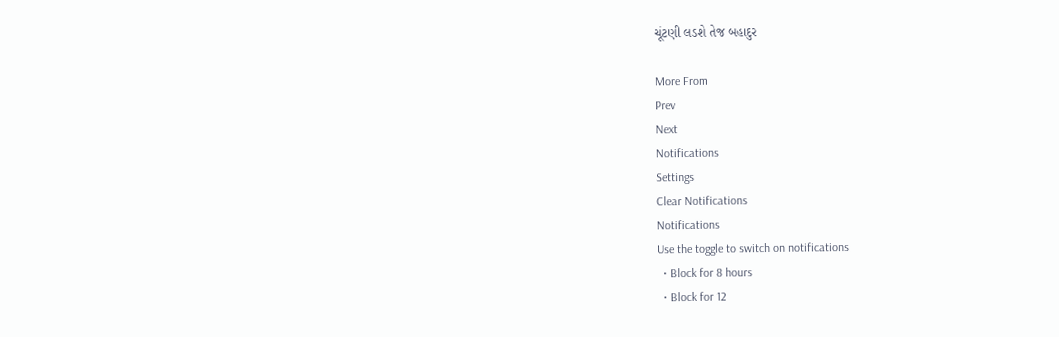ચૂંટણી લડશે તેજ બહાદુર

More From
Prev
Next
Notifications
Settings
Clear Notifications
Notifications
Use the toggle to switch on notifications
  • Block for 8 hours
  • Block for 12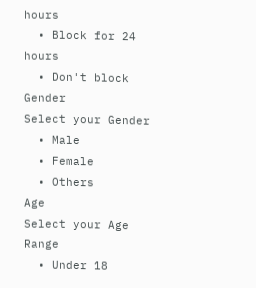hours
  • Block for 24 hours
  • Don't block
Gender
Select your Gender
  • Male
  • Female
  • Others
Age
Select your Age Range
  • Under 18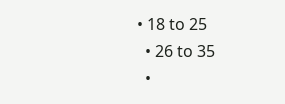• 18 to 25
  • 26 to 35
  •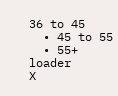36 to 45
  • 45 to 55
  • 55+
loader
X